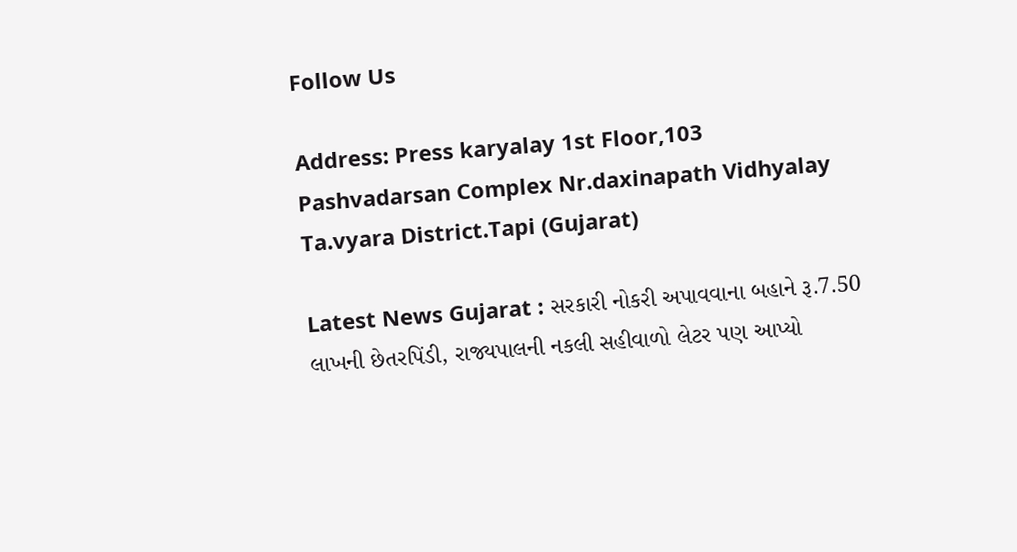Follow Us

Address: Press karyalay 1st Floor,103 Pashvadarsan Complex Nr.daxinapath Vidhyalay Ta.vyara District.Tapi (Gujarat)

Latest News Gujarat : સરકારી નોકરી અપાવવાના બહાને રૂ.7.50 લાખની છેતરપિંડી, રાજ્યપાલની નકલી સહીવાળો લેટર પણ આપ્યો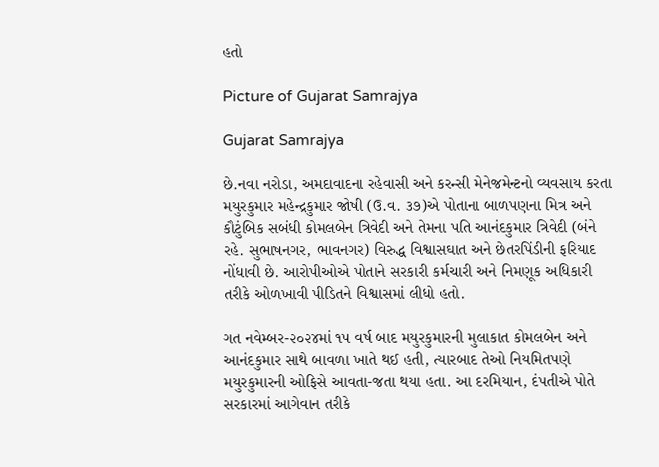હતો

Picture of Gujarat Samrajya

Gujarat Samrajya

છે.નવા નરોડા, અમદાવાદના રહેવાસી અને કરન્સી મેનેજમેન્ટનો વ્યવસાય કરતા મયુરકુમાર મહેન્દ્રકુમાર જોષી (ઉ.વ. ૩૭)એ પોતાના બાળપણના મિત્ર અને કૌટુંબિક સબંધી કોમલબેન ત્રિવેદી અને તેમના પતિ આનંદકુમાર ત્રિવેદી (બંને રહે. સુભાષનગર, ભાવનગર) વિરુદ્ધ વિશ્વાસઘાત અને છેતરપિંડીની ફરિયાદ નોંધાવી છે. આરોપીઓએ પોતાને સરકારી કર્મચારી અને નિમણૂક અધિકારી તરીકે ઓળખાવી પીડિતને વિશ્વાસમાં લીધો હતો.

ગત નવેમ્બર-૨૦૨૪માં ૧૫ વર્ષ બાદ મયુરકુમારની મુલાકાત કોમલબેન અને આનંદકુમાર સાથે બાવળા ખાતે થઈ હતી, ત્યારબાદ તેઓ નિયમિતપણે મયુરકુમારની ઓફિસે આવતા-જતા થયા હતા. આ દરમિયાન, દંપતીએ પોતે સરકારમાં આગેવાન તરીકે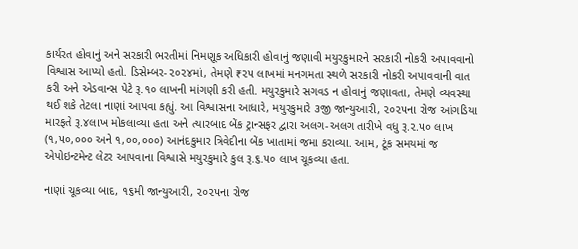કાર્યરત હોવાનું અને સરકારી ભરતીમાં નિમણૂક અધિકારી હોવાનું જણાવી મયુરકુમારને સરકારી નોકરી અપાવવાનો વિશ્વાસ આપ્યો હતો. ડિસેમ્બર-૨૦૨૪માં, તેમણે ₹૨૫ લાખમાં મનગમતા સ્થળે સરકારી નોકરી અપાવવાની વાત કરી અને એડવાન્સ પેટે રૂ.૧૦ લાખની માંગણી કરી હતી. મયુરકુમારે સગવડ ન હોવાનું જણાવતા, તેમણે વ્યવસ્થા થઈ શકે તેટલા નાણાં આપવા કહ્યું. આ વિશ્વાસના આધારે, મયુરકુમારે ૩જી જાન્યુઆરી, ૨૦૨૫ના રોજ આંગડિયા મારફતે રૂ.૪લાખ મોકલાવ્યા હતા અને ત્યારબાદ બેંક ટ્રાન્સફર દ્વારા અલગ-અલગ તારીખે વધુ રૂ.૨.૫૦ લાખ (૧,૫૦,૦૦૦ અને ૧,૦૦,૦૦૦) આનંદકુમાર ત્રિવેદીના બેંક ખાતામાં જમા કરાવ્યા. આમ, ટૂંક સમયમાં જ એપોઇન્ટમેન્ટ લેટર આપવાના વિશ્વાસે મયુરકુમારે કુલ રૂ.૬.૫૦ લાખ ચૂકવ્યા હતા.

નાણાં ચૂકવ્યા બાદ, ૧૬મી જાન્યુઆરી, ૨૦૨૫ના રોજ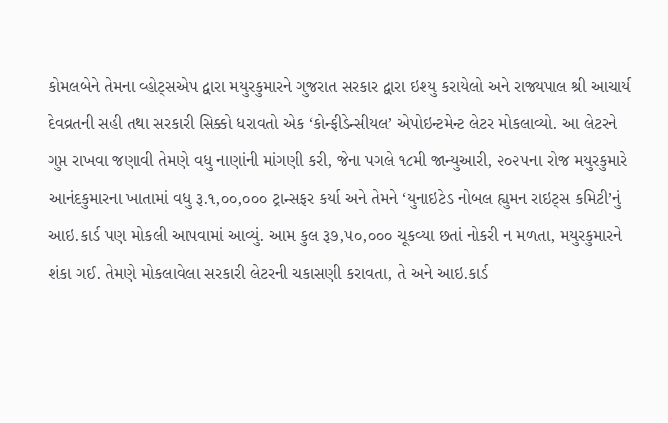કોમલબેને તેમના વ્હોટ્સએપ દ્વારા મયુરકુમારને ગુજરાત સરકાર દ્વારા ઇશ્યુ કરાયેલો અને રાજ્યપાલ શ્રી આચાર્ય દેવવ્રતની સહી તથા સરકારી સિક્કો ધરાવતો એક ‘કોન્ફીડેન્સીયલ’ એપોઇન્ટમેન્ટ લેટર મોકલાવ્યો. આ લેટરને ગુપ્ત રાખવા જણાવી તેમણે વધુ નાણાંની માંગણી કરી, જેના પગલે ૧૮મી જાન્યુઆરી, ૨૦૨૫ના રોજ મયુરકુમારે આનંદકુમારના ખાતામાં વધુ રૂ.૧,૦૦,૦૦૦ ટ્રાન્સફર કર્યા અને તેમને ‘યુનાઇટેડ નોબલ હ્યુમન રાઇટ્સ કમિટી’નું આઇ.કાર્ડ પણ મોકલી આપવામાં આવ્યું. આમ કુલ રૂ૭,૫૦,૦૦૦ ચૂકવ્યા છતાં નોકરી ન મળતા, મયુરકુમારને શંકા ગઈ. તેમણે મોકલાવેલા સરકારી લેટરની ચકાસણી કરાવતા, તે અને આઇ.કાર્ડ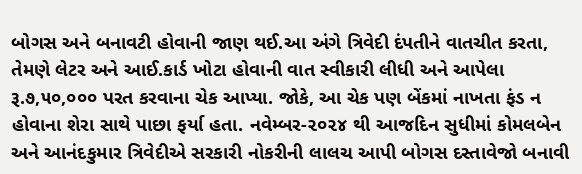બોગસ અને બનાવટી હોવાની જાણ થઈ.આ અંગે ત્રિવેદી દંપતીને વાતચીત કરતા, તેમણે લેટર અને આઈ.કાર્ડ ખોટા હોવાની વાત સ્વીકારી લીધી અને આપેલા રૂ.૭,૫૦,૦૦૦ પરત કરવાના ચેક આપ્યા. જોકે, આ ચેક પણ બેંકમાં નાખતા ફંડ ન હોવાના શેરા સાથે પાછા ફર્યા હતા. નવેમ્બર-૨૦૨૪ થી આજદિન સુધીમાં કોમલબેન અને આનંદકુમાર ત્રિવેદીએ સરકારી નોકરીની લાલચ આપી બોગસ દસ્તાવેજો બનાવી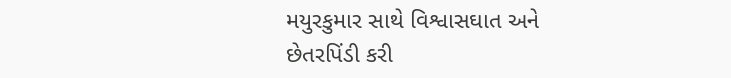મયુરકુમાર સાથે વિશ્વાસઘાત અને છેતરપિંડી કરી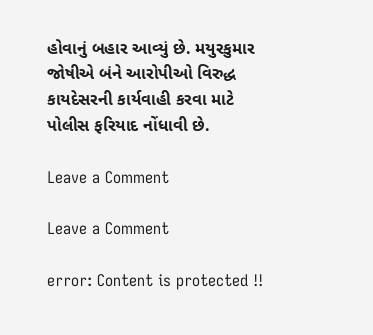હોવાનું બહાર આવ્યું છે. મયુરકુમાર જોષીએ બંને આરોપીઓ વિરુદ્ધ કાયદેસરની કાર્યવાહી કરવા માટે પોલીસ ફરિયાદ નોંધાવી છે.

Leave a Comment

Leave a Comment

error: Content is protected !!